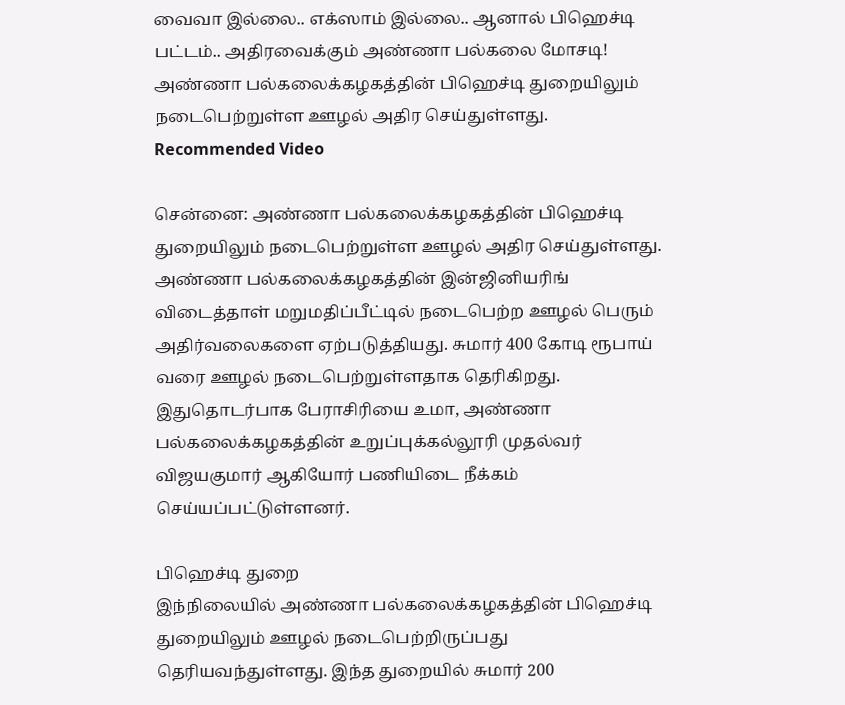வைவா இல்லை.. எக்ஸாம் இல்லை.. ஆனால் பிஹெச்டி பட்டம்.. அதிரவைக்கும் அண்ணா பல்கலை மோசடி!
அண்ணா பல்கலைக்கழகத்தின் பிஹெச்டி துறையிலும் நடைபெற்றுள்ள ஊழல் அதிர செய்துள்ளது.
Recommended Video

சென்னை: அண்ணா பல்கலைக்கழகத்தின் பிஹெச்டி துறையிலும் நடைபெற்றுள்ள ஊழல் அதிர செய்துள்ளது.
அண்ணா பல்கலைக்கழகத்தின் இன்ஜினியரிங் விடைத்தாள் மறுமதிப்பீட்டில் நடைபெற்ற ஊழல் பெரும் அதிர்வலைகளை ஏற்படுத்தியது. சுமார் 400 கோடி ரூபாய் வரை ஊழல் நடைபெற்றுள்ளதாக தெரிகிறது.
இதுதொடர்பாக பேராசிரியை உமா, அண்ணா பல்கலைக்கழகத்தின் உறுப்புக்கல்லூரி முதல்வர் விஜயகுமார் ஆகியோர் பணியிடை நீக்கம் செய்யப்பட்டுள்ளனர்.

பிஹெச்டி துறை
இந்நிலையில் அண்ணா பல்கலைக்கழகத்தின் பிஹெச்டி துறையிலும் ஊழல் நடைபெற்றிருப்பது தெரியவந்துள்ளது. இந்த துறையில் சுமார் 200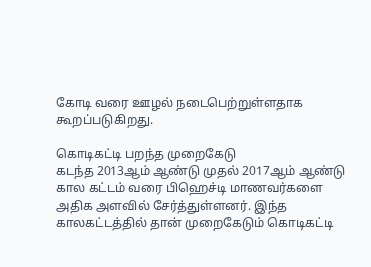கோடி வரை ஊழல் நடைபெற்றுள்ளதாக கூறப்படுகிறது.

கொடிகட்டி பறந்த முறைகேடு
கடந்த 2013ஆம் ஆண்டு முதல் 2017ஆம் ஆண்டு கால கட்டம் வரை பிஹெச்டி மாணவர்களை அதிக அளவில் சேர்த்துள்ளனர். இந்த காலகட்டத்தில் தான் முறைகேடும் கொடிகட்டி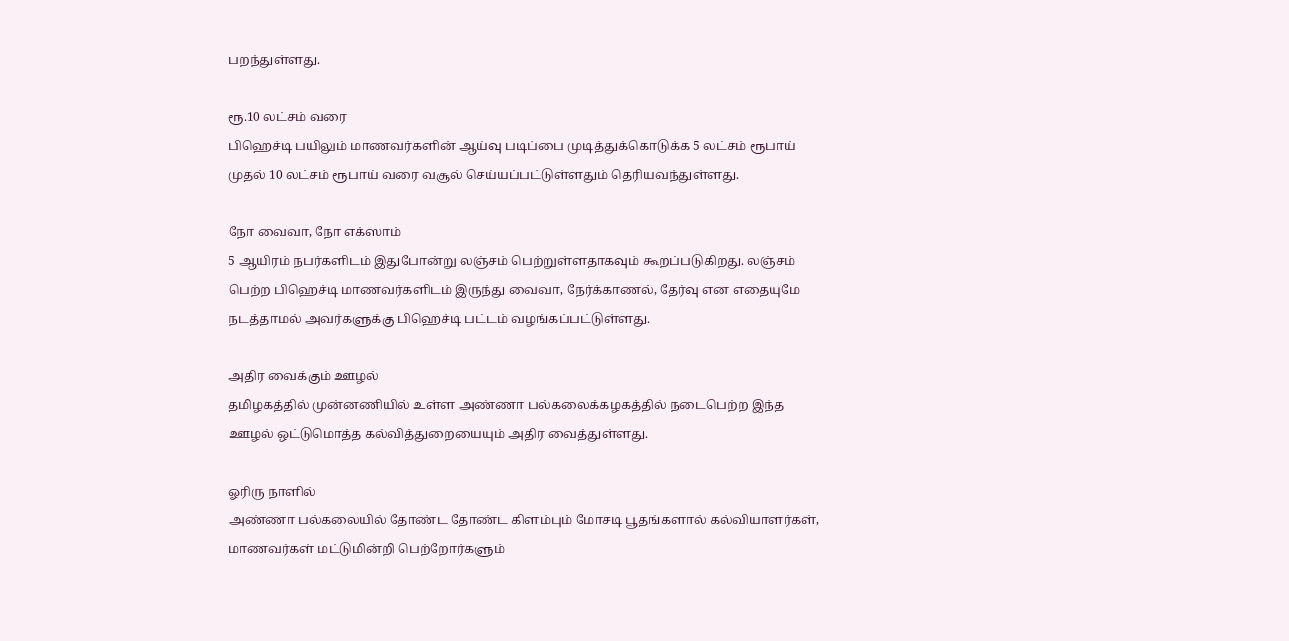பறந்துள்ளது.

ரூ.10 லட்சம் வரை
பிஹெச்டி பயிலும் மாணவர்களின் ஆய்வு படிப்பை முடித்துக்கொடுக்க 5 லட்சம் ரூபாய் முதல் 10 லட்சம் ரூபாய் வரை வசூல் செய்யப்பட்டுள்ளதும் தெரியவந்துள்ளது.

நோ வைவா, நோ எக்ஸாம்
5 ஆயிரம் நபர்களிடம் இதுபோன்று லஞ்சம் பெற்றுள்ளதாகவும் கூறப்படுகிறது. லஞ்சம் பெற்ற பிஹெச்டி மாணவர்களிடம் இருந்து வைவா, நேர்க்காணல், தேர்வு என எதையுமே நடத்தாமல் அவர்களுக்கு பிஹெச்டி பட்டம் வழங்கப்பட்டுள்ளது.

அதிர வைக்கும் ஊழல்
தமிழகத்தில் முன்னணியில் உள்ள அண்ணா பல்கலைக்கழகத்தில் நடைபெற்ற இந்த ஊழல் ஒட்டுமொத்த கல்வித்துறையையும் அதிர வைத்துள்ளது.

ஓரிரு நாளில்
அண்ணா பல்கலையில் தோண்ட தோண்ட கிளம்பும் மோசடி பூதங்களால் கல்வியாளர்கள், மாணவர்கள் மட்டுமின்றி பெற்றோர்களும்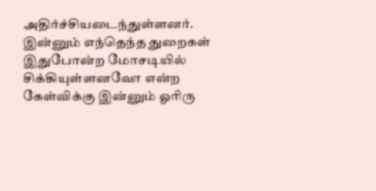அதிர்ச்சியடைந்துள்ளனர். இன்னும் எந்தெந்த துறைகள் இதுபோன்ற மோசடியில் சிக்கியுள்ளனவோ என்ற கேள்விக்கு இன்னும் ஓரிரு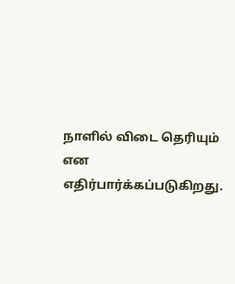நாளில் விடை தெரியும் என எதிர்பார்க்கப்படுகிறது.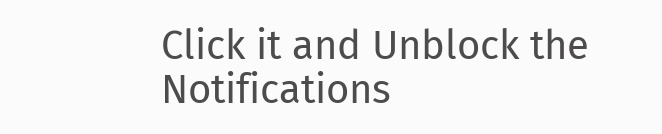Click it and Unblock the Notifications